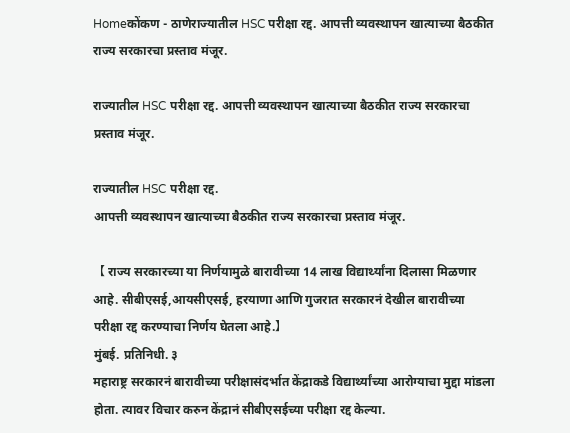Homeकोंकण - ठाणेराज्यातील HSC परीक्षा रद्द. आपत्ती व्यवस्थापन खात्याच्या बैठकीत राज्य सरकारचा प्रस्ताव मंजूर.

राज्यातील HSC परीक्षा रद्द. आपत्ती व्यवस्थापन खात्याच्या बैठकीत राज्य सरकारचा प्रस्ताव मंजूर.

राज्यातील HSC परीक्षा रद्द.
आपत्ती व्यवस्थापन खात्याच्या बैठकीत राज्य सरकारचा प्रस्ताव मंजूर.

【 राज्य सरकारच्या या निर्णयामुळे बारावीच्या 14 लाख विद्यार्थ्यांना दिलासा मिळणार आहे. सीबीएसई,आयसीएसई, हरयाणा आणि गुजरात सरकारनं देखील बारावीच्या परीक्षा रद्द करण्याचा निर्णय घेतला आहे.】
मुंबई. प्रतिनिधी. ३
महाराष्ट्र सरकारनं बारावीच्या परीक्षासंदर्भात केंद्राकडे विद्यार्थ्यांच्या आरोग्याचा मुद्दा मांडला होता. त्यावर विचार करुन केंद्रानं सीबीएसईच्या परीक्षा रद्द केल्या.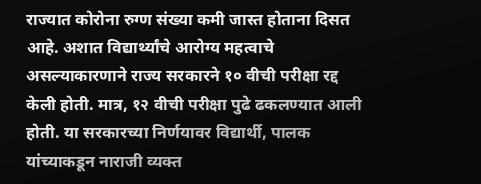राज्यात कोरोना रुग्ण संख्या कमी जास्त होताना दिसत आहे. अशात विद्यार्थ्यांचे आरोग्य महत्वाचे असल्याकारणाने राज्य सरकारने १० वीची परीक्षा रद्द केली होती. मात्र, १२ वीची परीक्षा पुढे ढकलण्यात आली होती. या सरकारच्या निर्णयावर विद्यार्थी, पालक यांच्याकडून नाराजी व्यक्त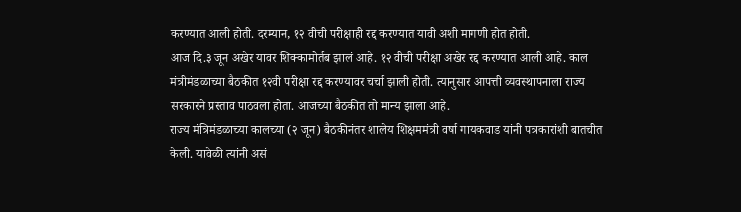करण्यात आली होती. दरम्यान, १२ वीची परीक्षाही रद्द करण्यात यावी अशी मागणी होत होती.
आज दि.३ जून अखेर यावर शिक्कामोर्तब झालं आहे. १२ वीची परीक्षा अखेर रद्द करण्यात आली आहे. काल मंत्रीमंडळाच्या बैठकीत १२वी परीक्षा रद्द करण्यावर चर्चा झाली होती. त्यानुसार आपत्ती व्यवस्थापनाला राज्य सरकारने प्रस्ताव पाठवला होता. आजच्या बैठकीत तो मान्य झाला आहे.
राज्य मंत्रिमंडळाच्या कालच्या (२ जून) बैठकीनंतर शालेय शिक्षममंत्री वर्षा गायकवाड यांनी पत्रकारांशी बातचीत केली. यावेळी त्यांनी असं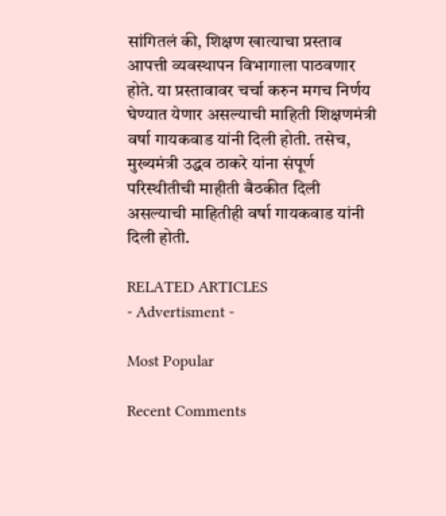सांगितलं की, शिक्षण खात्याचा प्रस्ताव आपत्ती व्यवस्थापन विभागाला पाठवणार होते. या प्रस्तावावर चर्चा करुन मगच निर्णय घेण्यात येणार असल्याची माहिती शिक्षणमंत्री वर्षा गायकवाड यांनी दिली होती. तसेच, मुख्यमंत्री उद्धव ठाकरे यांना संपूर्ण परिस्थीतीची माहीती बैठकीत दिली असल्याची माहितीही वर्षा गायकवाड यांनी दिली होती.

RELATED ARTICLES
- Advertisment -

Most Popular

Recent Comments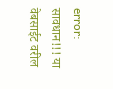error: सावधान!!! या वेबसाईट वरील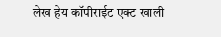लेख हेय कॉपीराईट एक्ट खाली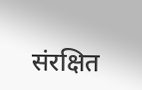संरक्षित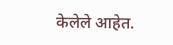केलेले आहेत.